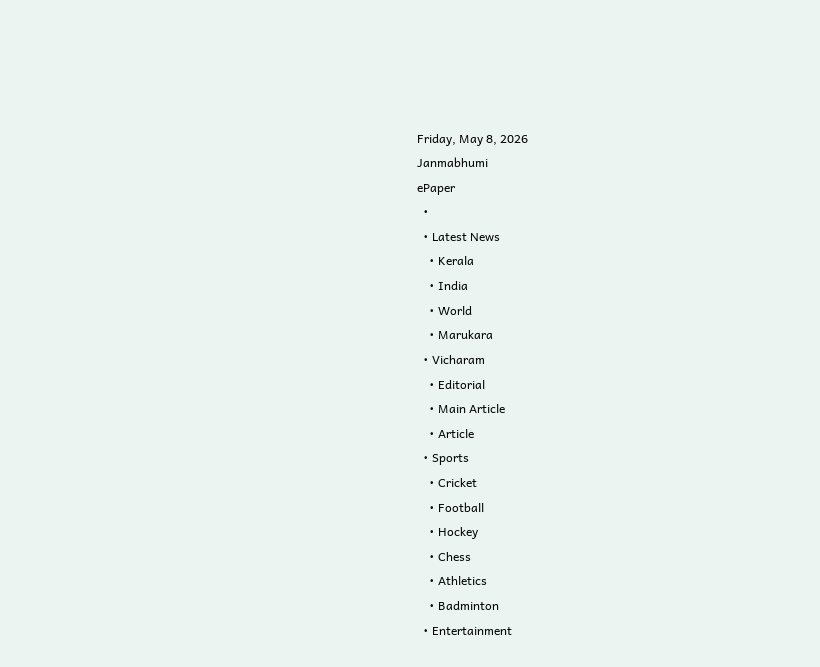Friday, May 8, 2026
Janmabhumi
ePaper
  •
  • Latest News
    • Kerala
    • India
    • World
    • Marukara
  • Vicharam
    • Editorial
    • Main Article
    • Article
  • Sports
    • Cricket
    • Football
    • Hockey
    • Chess
    • Athletics
    • Badminton
  • Entertainment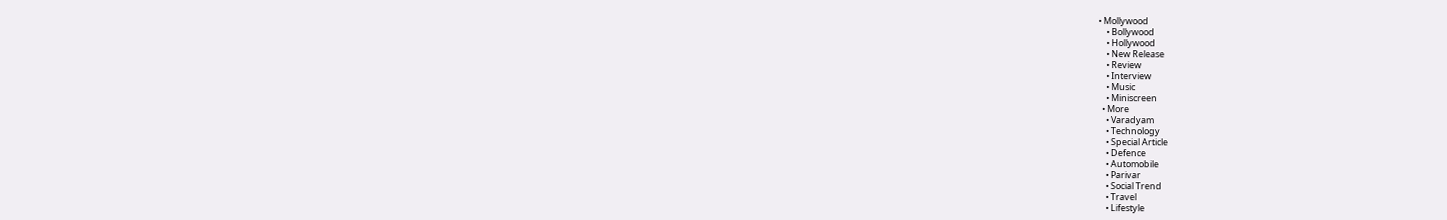• Mollywood
    • Bollywood
    • Hollywood
    • New Release
    • Review
    • Interview
    • Music
    • Miniscreen
  • More
    • Varadyam
    • Technology
    • Special Article
    • Defence
    • Automobile
    • Parivar
    • Social Trend
    • Travel
    • Lifestyle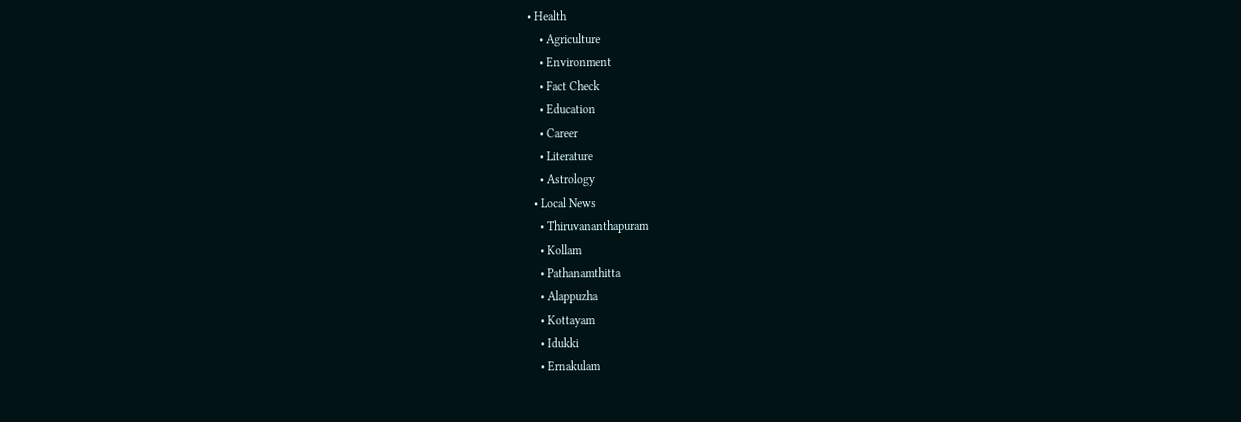• Health
    • Agriculture
    • Environment
    • Fact Check
    • Education
    • Career
    • Literature
    • Astrology
  • Local News
    • Thiruvananthapuram
    • Kollam
    • Pathanamthitta
    • Alappuzha
    • Kottayam
    • Idukki
    • Ernakulam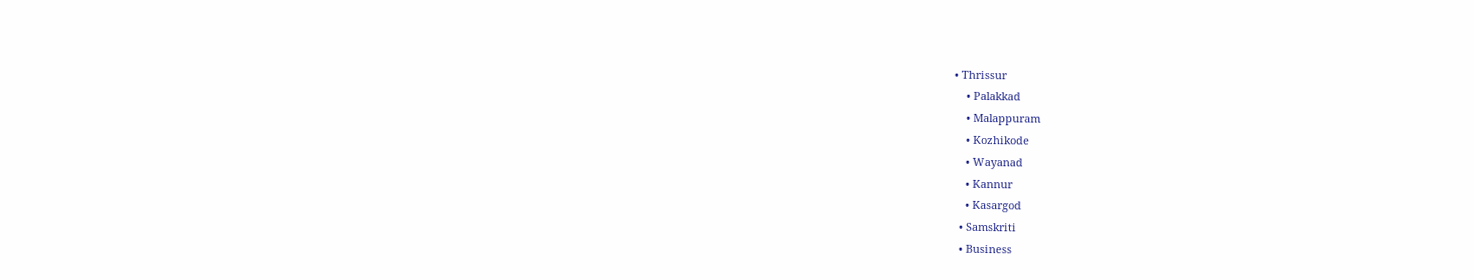• Thrissur
    • Palakkad
    • Malappuram
    • Kozhikode
    • Wayanad
    • Kannur
    • Kasargod
  • Samskriti
  • Business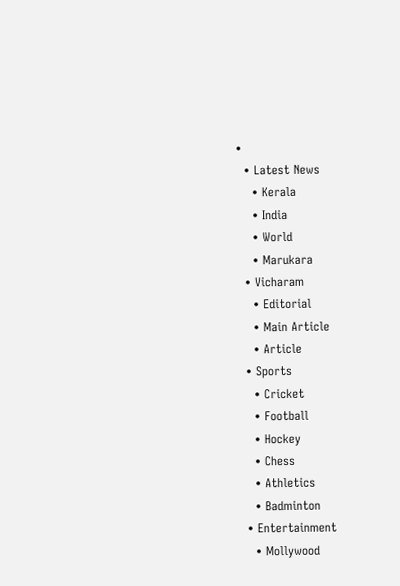•
  • Latest News
    • Kerala
    • India
    • World
    • Marukara
  • Vicharam
    • Editorial
    • Main Article
    • Article
  • Sports
    • Cricket
    • Football
    • Hockey
    • Chess
    • Athletics
    • Badminton
  • Entertainment
    • Mollywood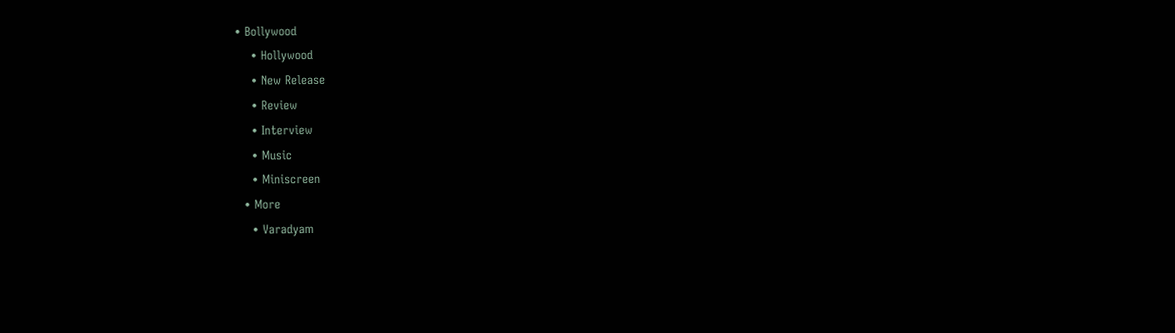• Bollywood
    • Hollywood
    • New Release
    • Review
    • Interview
    • Music
    • Miniscreen
  • More
    • Varadyam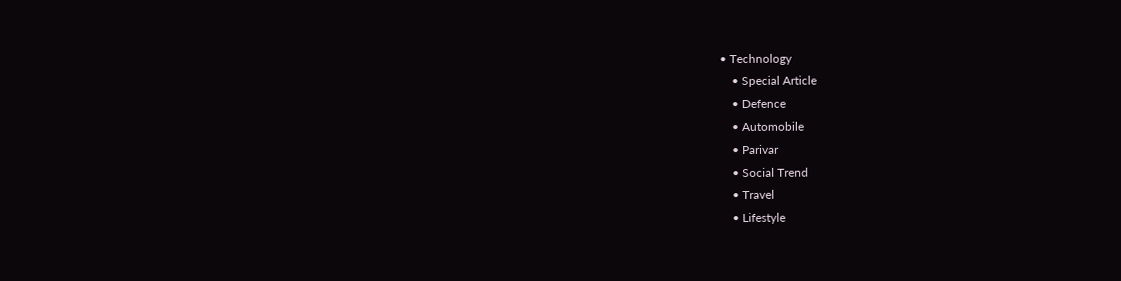• Technology
    • Special Article
    • Defence
    • Automobile
    • Parivar
    • Social Trend
    • Travel
    • Lifestyle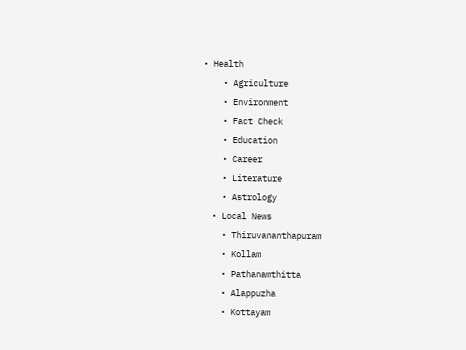• Health
    • Agriculture
    • Environment
    • Fact Check
    • Education
    • Career
    • Literature
    • Astrology
  • Local News
    • Thiruvananthapuram
    • Kollam
    • Pathanamthitta
    • Alappuzha
    • Kottayam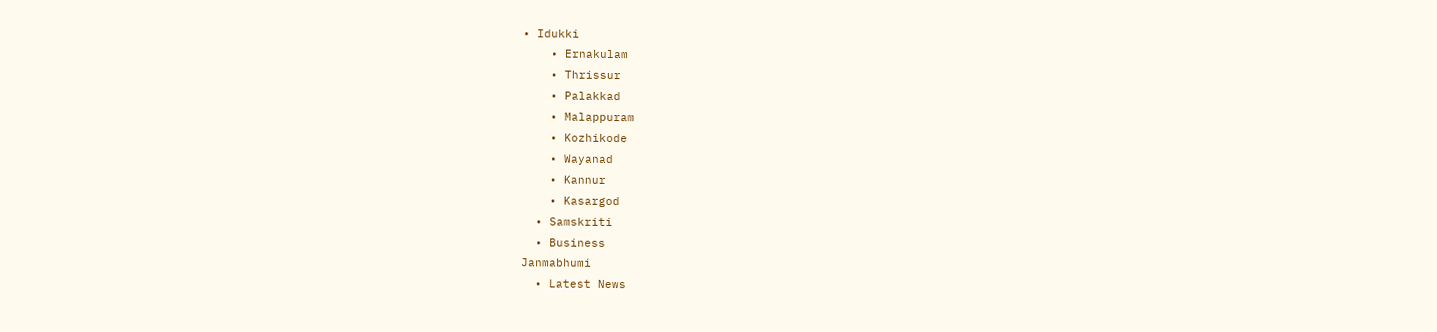• Idukki
    • Ernakulam
    • Thrissur
    • Palakkad
    • Malappuram
    • Kozhikode
    • Wayanad
    • Kannur
    • Kasargod
  • Samskriti
  • Business
Janmabhumi
  • Latest News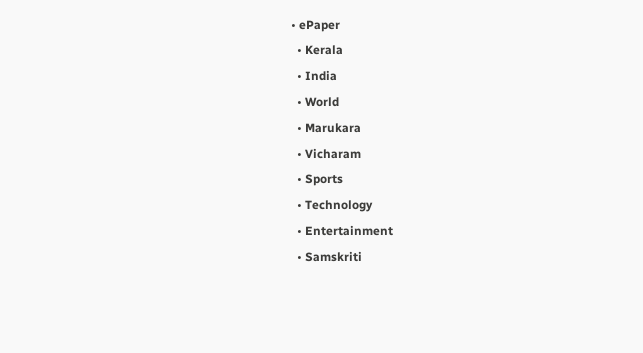• ePaper
  • Kerala
  • India
  • World
  • Marukara
  • Vicharam
  • Sports
  • Technology
  • Entertainment
  • Samskriti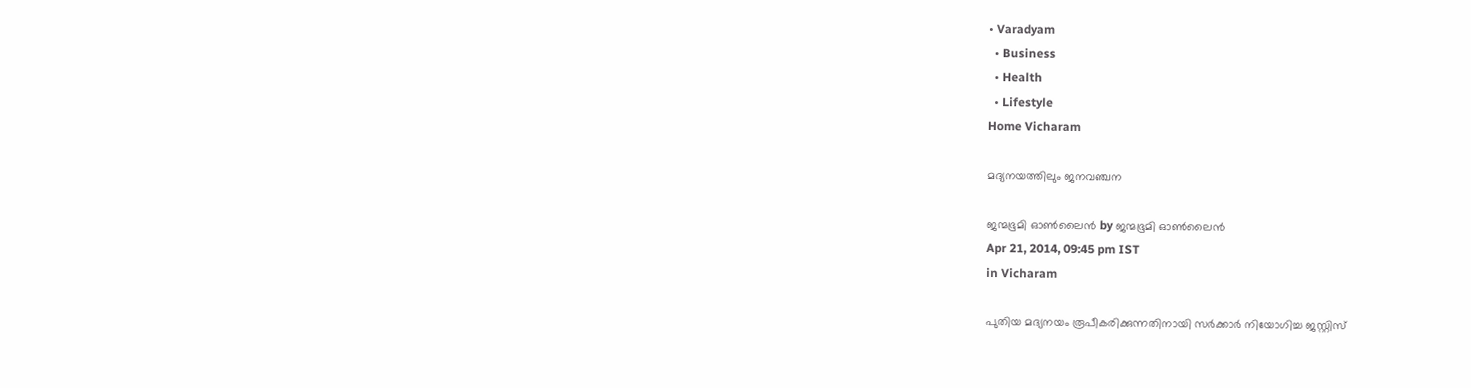• Varadyam
  • Business
  • Health
  • Lifestyle
Home Vicharam

മദ്യനയത്തിലും ജനവഞ്ചന

ജന്മഭൂമി ഓണ്‍ലൈന്‍ by ജന്മഭൂമി ഓണ്‍ലൈന്‍
Apr 21, 2014, 09:45 pm IST
in Vicharam

പുതിയ മദ്യനയം രൂപീകരിക്കുന്നതിനായി സര്‍ക്കാര്‍ നിയോഗിച്ച ജസ്റ്റിസ്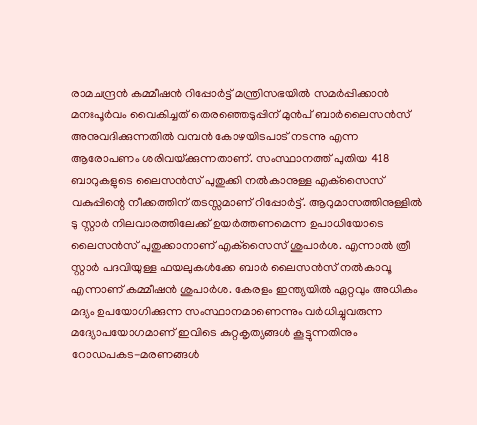രാമചന്ദ്രന്‍ കമ്മീഷന്‍ റിപ്പോര്‍ട്ട് മന്ത്രിസഭയില്‍ സമര്‍പ്പിക്കാന്‍ മനഃപൂര്‍വം വൈകിച്ചത് തെരഞ്ഞെടുപ്പിന് മുന്‍പ് ബാര്‍ലൈസന്‍സ് അനുവദിക്കുന്നതില്‍ വമ്പന്‍ കോഴയിടപാട് നടന്നു എന്ന ആരോപണം ശരിവയ്‌ക്കുന്നതാണ്. സംസ്ഥാനത്ത് പുതിയ 418 ബാറുകളുടെ ലൈസന്‍സ് പുതുക്കി നല്‍കാനുള്ള എക്‌സൈസ് വകുപ്പിന്റെ നീക്കത്തിന് തടസ്സമാണ് റിപ്പോര്‍ട്ട്. ആറുമാസത്തിനുള്ളില്‍ ടു സ്റ്റാര്‍ നിലവാരത്തിലേക്ക് ഉയര്‍ത്തണമെന്ന ഉപാധിയോടെ ലൈസന്‍സ് പുതുക്കാനാണ് എക്‌സൈസ് ശുപാര്‍ശ. എന്നാല്‍ ത്രീ സ്റ്റാര്‍ പദവിയുള്ള ഫയലുകള്‍ക്കേ ബാര്‍ ലൈസന്‍സ് നല്‍കാവൂ എന്നാണ് കമ്മീഷന്‍ ശുപാര്‍ശ. കേരളം ഇന്ത്യയില്‍ ഏറ്റവും അധികം മദ്യം ഉപയോഗിക്കുന്ന സംസ്ഥാനമാണെന്നും വര്‍ധിച്ചുവരുന്ന മദ്യോപയോഗമാണ് ഇവിടെ കുറ്റകൃത്യങ്ങള്‍ കൂട്ടുന്നതിനും  റോഡപകട-മരണങ്ങള്‍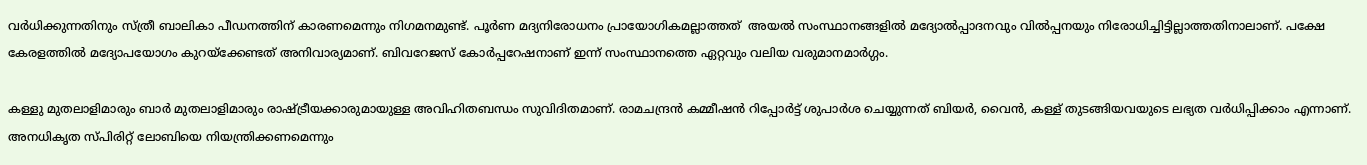വര്‍ധിക്കുന്നതിനും സ്ത്രീ ബാലികാ പീഡനത്തിന് കാരണമെന്നും നിഗമനമുണ്ട്. പൂര്‍ണ മദ്യനിരോധനം പ്രായോഗികമല്ലാത്തത്  അയല്‍ സംസ്ഥാനങ്ങളില്‍ മദ്യോല്‍പ്പാദനവും വില്‍പ്പനയും നിരോധിച്ചിട്ടില്ലാത്തതിനാലാണ്. പക്ഷേ കേരളത്തില്‍ മദ്യോപയോഗം കുറയ്‌ക്കേണ്ടത് അനിവാര്യമാണ്. ബിവറേജസ് കോര്‍പ്പറേഷനാണ് ഇന്ന് സംസ്ഥാനത്തെ ഏറ്റവും വലിയ വരുമാനമാര്‍ഗ്ഗം.

കള്ളു മുതലാളിമാരും ബാര്‍ മുതലാളിമാരും രാഷ്‌ട്രീയക്കാരുമായുള്ള അവിഹിതബന്ധം സുവിദിതമാണ്. രാമചന്ദ്രന്‍ കമ്മീഷന്‍ റിപ്പോര്‍ട്ട് ശുപാര്‍ശ ചെയ്യുന്നത് ബിയര്‍, വൈന്‍, കള്ള് തുടങ്ങിയവയുടെ ലഭ്യത വര്‍ധിപ്പിക്കാം എന്നാണ്. അനധികൃത സ്പിരിറ്റ് ലോബിയെ നിയന്ത്രിക്കണമെന്നും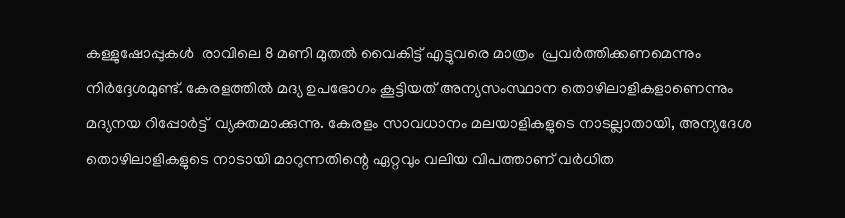കള്ളുഷോപ്പുകള്‍  രാവിലെ 8 മണി മുതല്‍ വൈകിട്ട് എട്ടുവരെ മാത്രം  പ്രവര്‍ത്തിക്കണമെന്നും നിര്‍ദ്ദേശമുണ്ട്. കേരളത്തില്‍ മദ്യ ഉപഭോഗം കൂട്ടിയത് അന്യസംസ്ഥാന തൊഴിലാളികളാണെന്നും മദ്യനയ റിപ്പോര്‍ട്ട്  വ്യക്തമാക്കുന്നു. കേരളം സാവധാനം മലയാളികളുടെ നാടല്ലാതായി, അന്യദേശ തൊഴിലാളികളുടെ നാടായി മാറുന്നതിന്റെ ഏറ്റവും വലിയ വിപത്താണ് വര്‍ധിത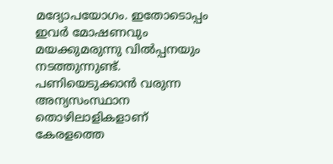മദ്യോപയോഗം. ഇതോടൊപ്പം ഇവര്‍ മോഷണവും മയക്കുമരുന്നു വില്‍പ്പനയും നടത്തുന്നുണ്ട്. പണിയെടുക്കാന്‍ വരുന്ന അന്യസംസ്ഥാന തൊഴിലാളികളാണ് കേരളത്തെ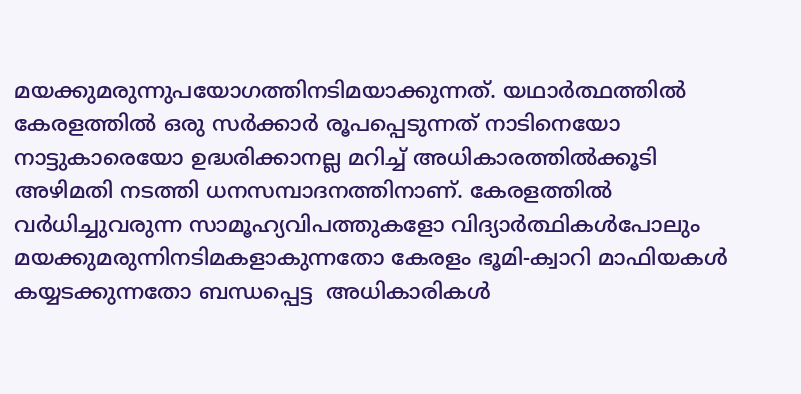മയക്കുമരുന്നുപയോഗത്തിനടിമയാക്കുന്നത്. യഥാര്‍ത്ഥത്തില്‍ കേരളത്തില്‍ ഒരു സര്‍ക്കാര്‍ രൂപപ്പെടുന്നത് നാടിനെയോ നാട്ടുകാരെയോ ഉദ്ധരിക്കാനല്ല മറിച്ച് അധികാരത്തില്‍ക്കൂടി അഴിമതി നടത്തി ധനസമ്പാദനത്തിനാണ്. കേരളത്തില്‍ വര്‍ധിച്ചുവരുന്ന സാമൂഹ്യവിപത്തുകളോ വിദ്യാര്‍ത്ഥികള്‍പോലും മയക്കുമരുന്നിനടിമകളാകുന്നതോ കേരളം ഭൂമി-ക്വാറി മാഫിയകള്‍ കയ്യടക്കുന്നതോ ബന്ധപ്പെട്ട  അധികാരികള്‍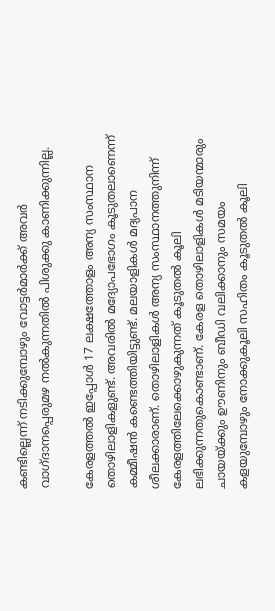കണ്ടില്ലെന്ന് നടിക്കുമ്പോഴും വോട്ടര്‍മാര്‍ക്ക് അവര്‍ വാഗ്ദാനപ്പെരുമഴ നല്‍കുന്നതില്‍ പിശുക്കു കാണിക്കുന്നില്ല.

കേരളത്തല്‍ ഇപ്പോള്‍ 17 ലക്ഷത്തോളം അന്യ സംസ്ഥാന തൊഴിലാളികളുണ്ട്. അവരില്‍ മദ്യോപഭോഗം കൂടുതലാണെന്ന് കമ്മീഷന്‍ കണ്ടെത്തിയിട്ടുണ്ട്. മലയാളികള്‍ മദ്യപാന ശീലക്കാരാണ്. തൊഴിലാളികള്‍ അന്യ സംസ്ഥാനത്തുനിന്ന് കേരളത്തിലേക്കൊഴുകുന്നത് കൂടുതല്‍ കൂലി ലഭിക്കുന്നതുകൊണ്ടാണ്. കേരള തൊഴിലാളികള്‍ മടിയന്മാരും ചായയ്‌ക്കും ഊണിനും ബീഡി വലിക്കാനും സമയം കളയുമ്പോഴും നോക്കുകൂലി സഹിതം കൂടുതല്‍ കൂലി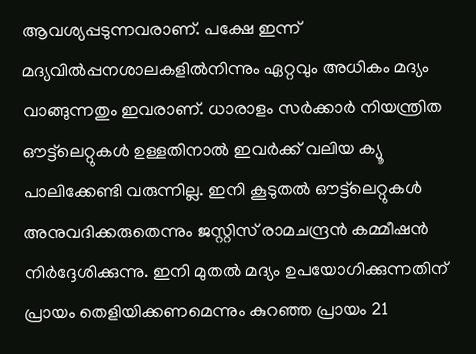ആവശ്യപ്പടുന്നവരാണ്. പക്ഷേ ഇന്ന് മദ്യവില്‍പ്പനശാലകളില്‍നിന്നും ഏറ്റവും അധികം മദ്യം വാങ്ങുന്നതും ഇവരാണ്. ധാരാളം സര്‍ക്കാര്‍ നിയന്ത്രിത ഔട്ട്‌ലെറ്റുകള്‍ ഉള്ളതിനാല്‍ ഇവര്‍ക്ക് വലിയ ക്യൂ പാലിക്കേണ്ടി വരുന്നില്ല. ഇനി കൂടുതല്‍ ഔട്ട്‌ലെറ്റുകള്‍ അനുവദിക്കരുതെന്നും ജസ്റ്റിസ് രാമചന്ദ്രന്‍ കമ്മീഷന്‍ നിര്‍ദ്ദേശിക്കുന്നു. ഇനി മുതല്‍ മദ്യം ഉപയോഗിക്കുന്നതിന് പ്രായം തെളിയിക്കണമെന്നും കുറഞ്ഞ പ്രായം 21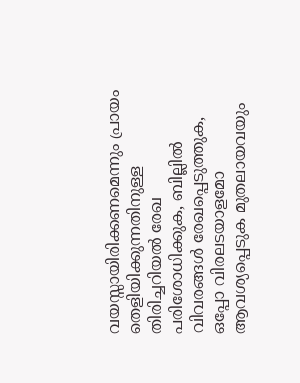വയസ്സായിരിക്കണമെന്നും പ്രായം തെളിയിക്കുന്നതിനുള്ള തിരിച്ചറിയല്‍ രേഖ പരിശോധിക്കുക, ബില്ലില്‍ വിവരങ്ങള്‍ രേഖപ്പെടുത്തുക, ഒപ്പോ വിരലടയാളമോ ആവശ്യപ്പെടുക മുതലായവയും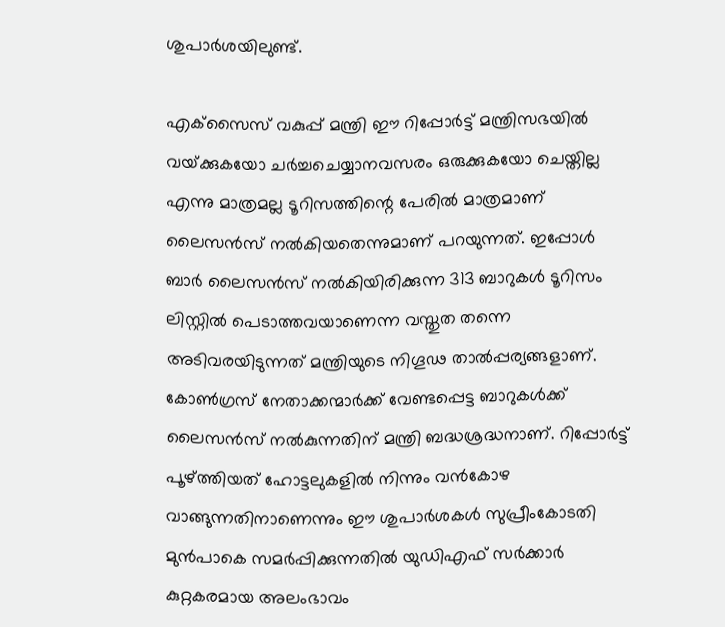ശുപാര്‍ശയിലുണ്ട്.

എക്‌സൈസ് വകുപ്പ് മന്ത്രി ഈ റിപ്പോര്‍ട്ട് മന്ത്രിസഭയില്‍ വയ്‌ക്കുകയോ ചര്‍ച്ചചെയ്യാനവസരം ഒരുക്കുകയോ ചെയ്തില്ല എന്നു മാത്രമല്ല ടൂറിസത്തിന്റെ പേരില്‍ മാത്രമാണ് ലൈസന്‍സ് നല്‍കിയതെന്നുമാണ് പറയുന്നത്. ഇപ്പോള്‍ ബാര്‍ ലൈസന്‍സ് നല്‍കിയിരിക്കുന്ന 313 ബാറുകള്‍ ടൂറിസം ലിസ്റ്റില്‍ പെടാത്തവയാണെന്ന വസ്തുത തന്നെ അടിവരയിടുന്നത് മന്ത്രിയുടെ നിഗൂഢ താല്‍പ്പര്യങ്ങളാണ്. കോണ്‍ഗ്രസ് നേതാക്കന്മാര്‍ക്ക് വേണ്ടപ്പെട്ട ബാറുകള്‍ക്ക് ലൈസന്‍സ് നല്‍കുന്നതിന് മന്ത്രി ബദ്ധശ്രദ്ധനാണ്. റിപ്പോര്‍ട്ട് പൂഴ്‌ത്തിയത് ഹോട്ടലുകളില്‍ നിന്നും വന്‍കോഴ വാങ്ങുന്നതിനാണെന്നും ഈ ശുപാര്‍ശകള്‍ സുപ്രീംകോടതി മുന്‍പാകെ സമര്‍പ്പിക്കുന്നതില്‍ യുഡിഎഫ് സര്‍ക്കാര്‍ കുറ്റകരമായ അലംഭാവം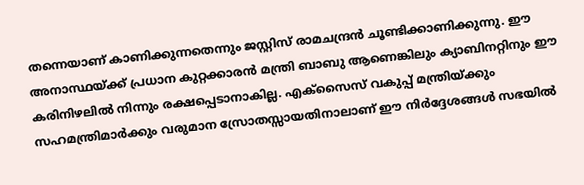തന്നെയാണ് കാണിക്കുന്നതെന്നും ജസ്റ്റിസ് രാമചന്ദ്രന്‍ ചൂണ്ടിക്കാണിക്കുന്നു. ഈ അനാസ്ഥയ്‌ക്ക് പ്രധാന കുറ്റക്കാരന്‍ മന്ത്രി ബാബു ആണെങ്കിലും ക്യാബിനറ്റിനും ഈ കരിനിഴലില്‍ നിന്നും രക്ഷപ്പെടാനാകില്ല. എക്‌സൈസ് വകുപ്പ് മന്ത്രിയ്‌ക്കും സഹമന്ത്രിമാര്‍ക്കും വരുമാന സ്രോതസ്സായതിനാലാണ് ഈ നിര്‍ദ്ദേശങ്ങള്‍ സഭയില്‍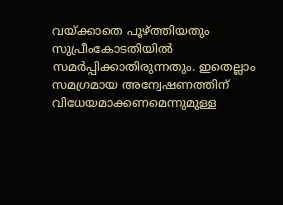വയ്‌ക്കാതെ പൂഴ്‌ത്തിയതും സുപ്രീംകോടതിയില്‍ സമര്‍പ്പിക്കാതിരുന്നതും. ഇതെല്ലാം സമഗ്രമായ അന്വേഷണത്തിന് വിധേയമാക്കണമെന്നുമുള്ള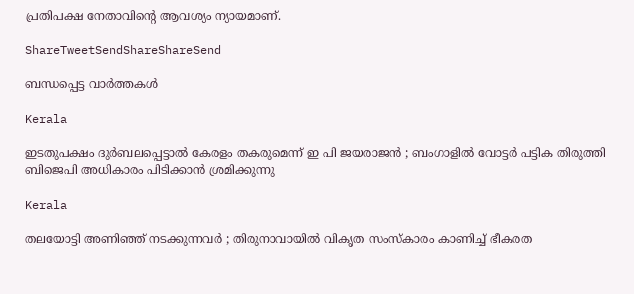പ്രതിപക്ഷ നേതാവിന്റെ ആവശ്യം ന്യായമാണ്.

ShareTweetSendShareShareSend

ബന്ധപ്പെട്ട വാര്‍ത്തകള്‍

Kerala

ഇടതുപക്ഷം ദുർബലപ്പെട്ടാൽ കേരളം തകരുമെന്ന് ഇ പി ജയരാജൻ ; ബംഗാളിൽ വോട്ടർ പട്ടിക തിരുത്തി ബിജെപി അധികാരം പിടിക്കാൻ ശ്രമിക്കുന്നു

Kerala

തലയോട്ടി അണിഞ്ഞ് നടക്കുന്നവർ ; തിരുനാവായിൽ വികൃത സംസ്കാരം കാണിച്ച് ഭീകരത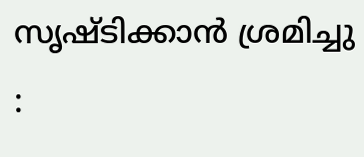സൃഷ്ടിക്കാൻ ശ്രമിച്ചു :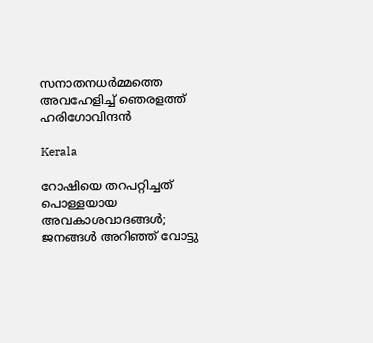സനാതനധർമ്മത്തെ അവഹേളിച്ച് ഞെരളത്ത് ഹരിഗോവിന്ദൻ

Kerala

റോഷിയെ തറപറ്റിച്ചത് പൊള്ളയായ അവകാശവാദങ്ങള്‍; ജനങ്ങള്‍ അറിഞ്ഞ് വോട്ടു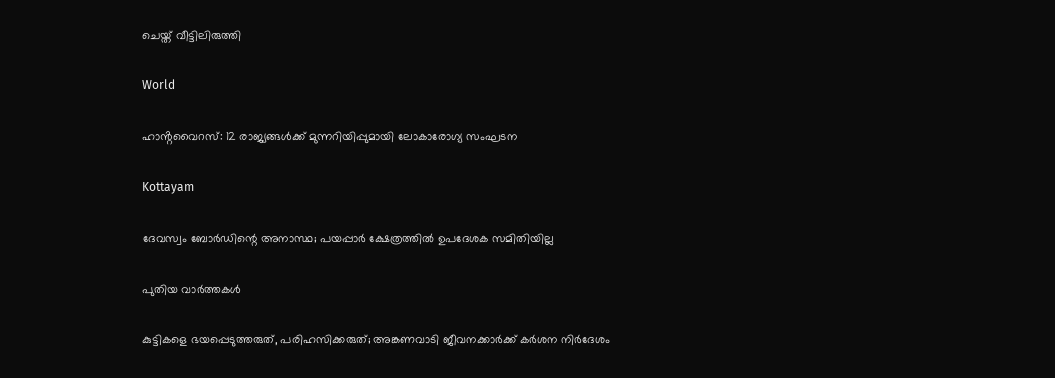ചെയ്ത് വീട്ടിലിരുത്തി

World

ഹാൻ്റവൈറസ്: 12 രാജ്യങ്ങൾക്ക് മുന്നറിയിപ്പുമായി ലോകാരോഗ്യ സംഘടന

Kottayam

ദേവസ്വം ബോര്‍ഡിന്റെ അനാസ്ഥ; പയപ്പാര്‍ ക്ഷേത്രത്തില്‍ ഉപദേശക സമിതിയില്ല

പുതിയ വാര്‍ത്തകള്‍

കുട്ടികളെ ഭയപ്പെടുത്തരുത്, പരിഹസിക്കരുത്; അങ്കണവാടി ജീവനക്കാർക്ക് കർശന നിർദേശം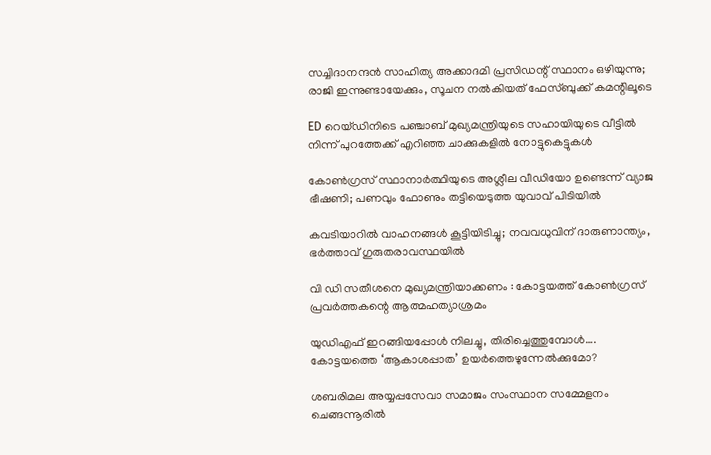സച്ചിദാനന്ദൻ സാഹിത്യ അക്കാദമി പ്രസിഡന്റ് സ്ഥാനം ഒഴിയുന്നു; രാജി ഇന്നുണ്ടായേക്കും, സൂചന നൽകിയത് ഫേസ്ബുക്ക് കമന്റിലൂടെ

ED റെയ്ഡിനിടെ പഞ്ചാബ് മുഖ്യമന്ത്രിയുടെ സഹായിയുടെ വീട്ടിൽ നിന്ന് പുറത്തേക്ക് എറിഞ്ഞ ചാക്കുകളിൽ നോട്ടുകെട്ടുകൾ

കോൺഗ്രസ് സ്ഥാനാർത്ഥിയുടെ അശ്ലീല വീഡിയോ ഉണ്ടെന്ന് വ്യാജ ഭീഷണി; പണവും ഫോണും തട്ടിയെടുത്ത യുവാവ് പിടിയിൽ

കവടിയാറിൽ വാഹനങ്ങൾ കൂട്ടിയിടിച്ചു; നവവധുവിന് ദാരുണാന്ത്യം, ഭർത്താവ് ഗുരുതരാവസ്ഥയിൽ

വി ഡി സതീശനെ മുഖ്യമന്ത്രിയാക്കണം : കോട്ടയത്ത് കോൺഗ്രസ് പ്രവർത്തകന്റെ ആത്മഹത്യാശ്രമം

യുഡിഎഫ് ഇറങ്ങിയപ്പോള്‍ നിലച്ചു, തിരിച്ചെത്തുമ്പോള്‍…. കോട്ടയത്തെ ‘ആകാശപ്പാത’ ഉയര്‍ത്തെഴുന്നേല്‍ക്കുമോ?

ശബരിമല അയ്യപ്പസേവാ സമാജം സംസ്ഥാന സമ്മേളനം ചെങ്ങന്നൂരില്‍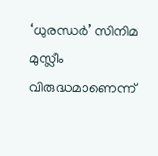‘ധുരന്ധർ’ സിനിമ മുസ്ലീം വിരുദ്ധമാണെന്ന്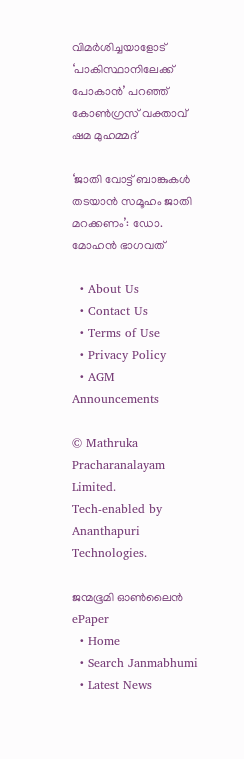വിമർശിച്ചയാളോട് ‘പാകിസ്ഥാനിലേക്ക് പോകാൻ’ പറഞ്ഞ് കോൺഗ്രസ് വക്താവ് ഷമ മുഹമ്മദ്

‘ജാതി വോട്ട് ബാങ്കുകള്‍ തടയാന്‍ സമൂഹം ജാതി മറക്കണം’: ഡോ. മോഹന്‍ ഭാഗവത്

  • About Us
  • Contact Us
  • Terms of Use
  • Privacy Policy
  • AGM Announcements

© Mathruka Pracharanalayam Limited.
Tech-enabled by Ananthapuri Technologies.

ജന്മഭൂമി ഓണ്‍ലൈന്‍
ePaper
  • Home
  • Search Janmabhumi
  • Latest News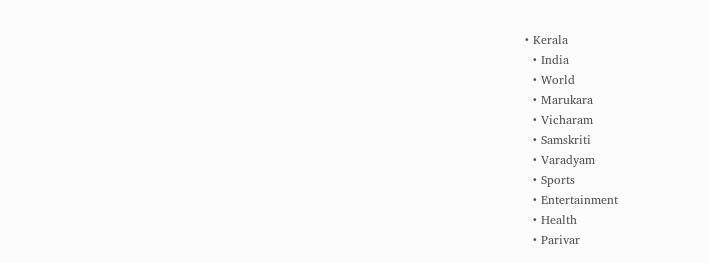• Kerala
  • India
  • World
  • Marukara
  • Vicharam
  • Samskriti
  • Varadyam
  • Sports
  • Entertainment
  • Health
  • Parivar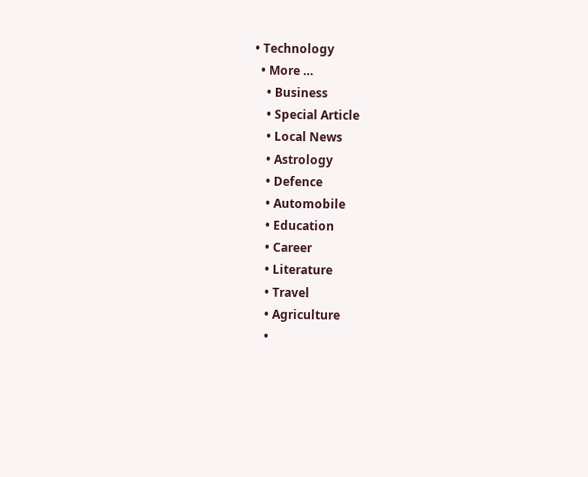• Technology
  • More …
    • Business
    • Special Article
    • Local News
    • Astrology
    • Defence
    • Automobile
    • Education
    • Career
    • Literature
    • Travel
    • Agriculture
    •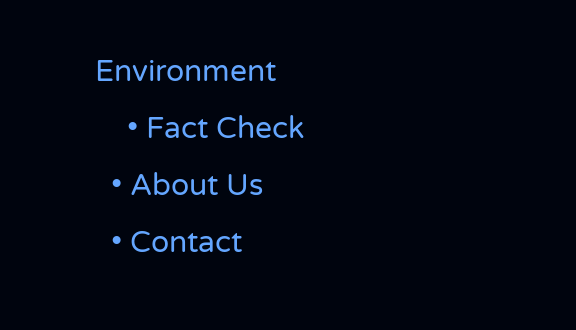Environment
    • Fact Check
  • About Us
  • Contact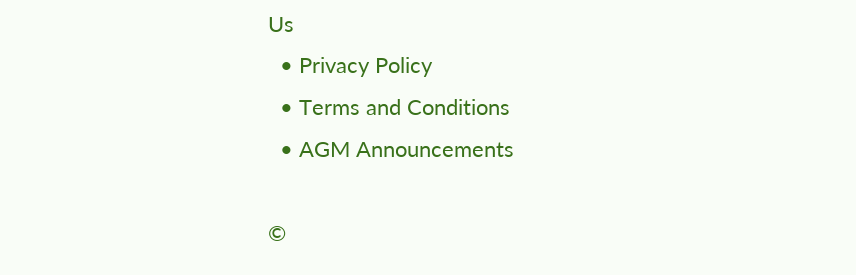Us
  • Privacy Policy
  • Terms and Conditions
  • AGM Announcements

©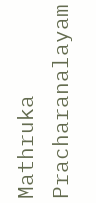Mathruka Pracharanalayam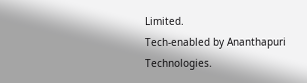Limited.
Tech-enabled by Ananthapuri Technologies.